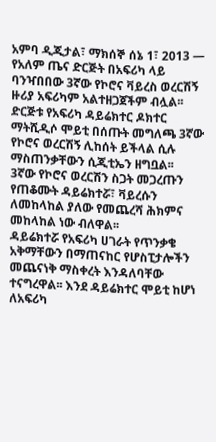አምባ ዲጂታል፣ ማክሰኞ ሰኔ 1፣ 2013 ― የአለም ጤና ድርጅት በአፍሪካ ላይ ባንዣበበው 3ኛው የኮሮና ቫይረስ ወረርሽኝ ዙሪያ አፍሪካም አልተዘጋጀችም ብሏል፡፡
ድርጅቱ የአፍሪካ ዳይሬክተር ዶክተር ማትሺዲሶ ሞይቲ በሰጡት መግለጫ 3ኛው የኮሮና ወረርሽኝ ሊከሰት ይችላል ሲሉ ማስጠንቃቸውን ሲጂቲኤን ዘግቧል፡፡
3ኛው የኮሮና ወረርሽን ስጋት መጋረጡን የጠቆሙት ዳይሬክተሯ፣ ቫይረሱን ለመከላከል ያለው የመጨረሻ ሕክምና መከላከል ነው ብለዋል፡፡
ዳይሬክተሯ የአፍሪካ ሀገራት የጥንቃቄ አቅማቸውን በማጠናከር የሆስፒታሎችን መጨናነቅ ማስቀረት እንዳለባቸው ተናግረዋል፡፡ እንደ ዳይሬክተር ሞይቲ ከሆነ ለአፍሪካ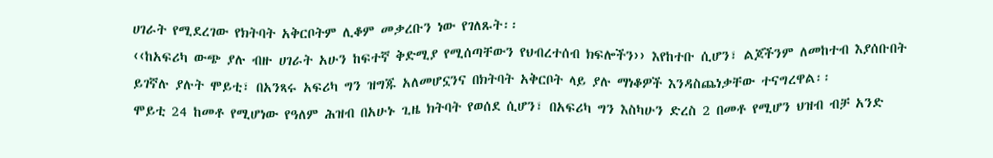ሀገራት የሚደረገው የክትባት አቅርቦትም ሊቆም መቃረቡን ነው የገለጹት፡፡
‹‹ከአፍሪካ ውጭ ያሉ ብዙ ሀገራት አሁን ከፍተኛ ቅድሚያ የሚሰጣቸውን የህብረተሰብ ክፍሎችን›› እየከተቡ ሲሆን፣ ልጆችንም ለመከተብ እያሰቡበት ይገኛሉ ያሉት ሞይቲ፣ በአንጻሩ አፍሪካ ግን ዝግጁ አለመሆኗንና በክትባት አቅርቦት ላይ ያሉ ማነቆዎች እንዳስጨነቃቸው ተናግረዋል፡፡
ሞይቲ 24 ከመቶ የሚሆነው የዓለም ሕዝብ በአሁኑ ጊዜ ክትባት የወሰደ ሲሆን፣ በአፍሪካ ግን እስካሁን ድረስ 2 በመቶ የሚሆን ህዝብ ብቻ አንድ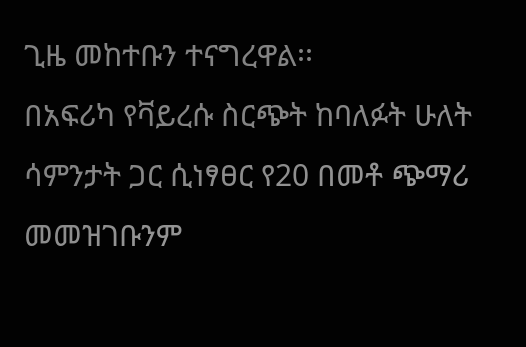ጊዜ መከተቡን ተናግረዋል፡፡
በአፍሪካ የቫይረሱ ስርጭት ከባለፉት ሁለት ሳምንታት ጋር ሲነፃፀር የ20 በመቶ ጭማሪ መመዝገቡንም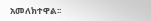አመለክተዋል፡፡